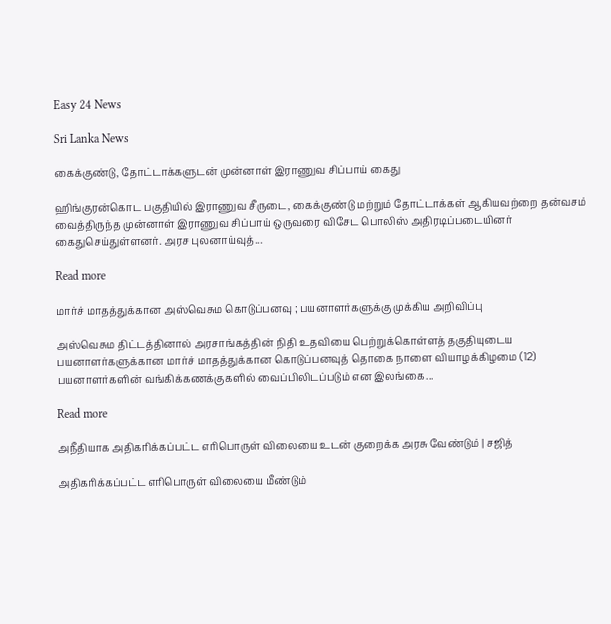Easy 24 News

Sri Lanka News

கைக்குண்டு, தோட்டாக்களுடன் முன்னாள் இராணுவ சிப்பாய் கைது

ஹிங்குரன்கொட பகுதியில் இராணுவ சீருடை, கைக்குண்டு மற்றும் தோட்டாக்கள் ஆகியவற்றை தன்வசம் வைத்திருந்த முன்னாள் இராணுவ சிப்பாய் ஒருவரை விசேட பொலிஸ் அதிரடிப்படையினர் கைதுசெய்துள்ளனர். அரச புலனாய்வுத்...

Read more

மார்ச் மாதத்துக்கான அஸ்வெசும கொடுப்பனவு ; பயனாளர்களுக்கு முக்கிய அறிவிப்பு

அஸ்வெசும திட்டத்தினால் அரசாங்கத்தின் நிதி உதவியை பெற்றுக்கொள்ளத் தகுதியுடைய பயனாளர்களுக்கான மார்ச் மாதத்துக்கான கொடுப்பனவுத் தொகை நாளை வியாழக்கிழமை (12) பயனாளர்களின் வங்கிக்கணக்குகளில் வைப்பிலிடப்படும் என இலங்கை...

Read more

அநீதியாக அதிகரிக்கப்பட்ட எரிபொருள் விலையை உடன் குறைக்க அரசு வேண்டும் | சஜித்

அதிகரிக்கப்பட்ட எரிபொருள் விலையை மீண்டும்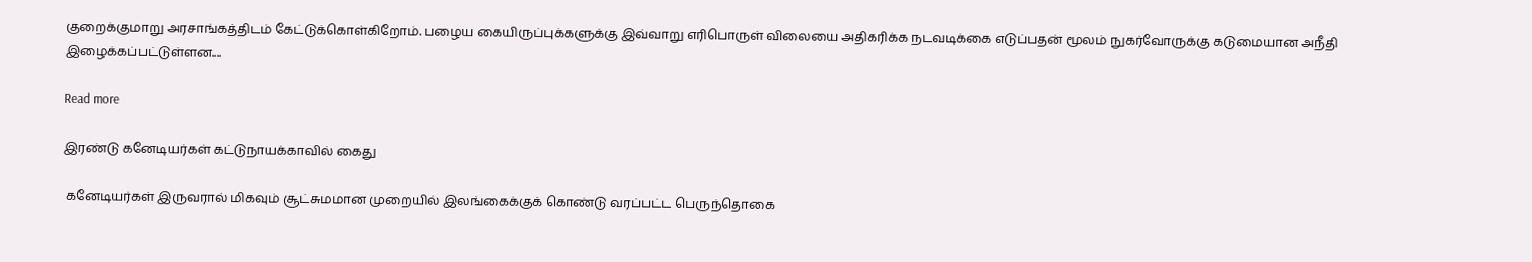குறைக்குமாறு அரசாங்கத்திடம் கேட்டுக்கொள்கிறோம். பழைய கையிருப்புக்களுக்கு இவ்வாறு எரிபொருள் விலையை அதிகரிக்க நடவடிக்கை எடுப்பதன் மூலம் நுகர்வோருக்கு கடுமையான அநீதி இழைக்கப்பட்டுள்ளன....

Read more

இரண்டு கனேடியர்கள் கட்டுநாயக்காவில் கைது

 கனேடியர்கள் இருவரால் மிகவும் சூட்சுமமான முறையில் இலங்கைக்குக் கொண்டு வரப்பட்ட பெருந்தொகை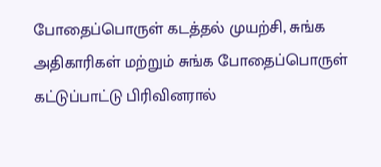போதைப்பொருள் கடத்தல் முயற்சி, சுங்க அதிகாரிகள் மற்றும் சுங்க போதைப்பொருள் கட்டுப்பாட்டு பிரிவினரால்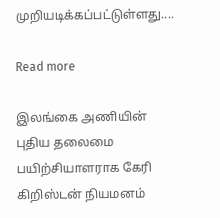முறியடிக்கப்பட்டுள்ளது....

Read more

இலங்கை அணியின் புதிய தலைமை பயிற்சியாளராக கேரி கிறிஸ்டன் நியமனம்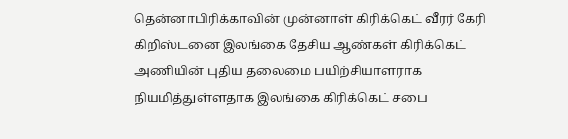தென்னாபிரிக்காவின் முன்னாள் கிரிக்கெட் வீரர் கேரி கிறிஸ்டனை இலங்கை தேசிய ஆண்கள் கிரிக்கெட் அணியின் புதிய தலைமை பயிற்சியாளராக நியமித்துள்ளதாக இலங்கை கிரிக்கெட் சபை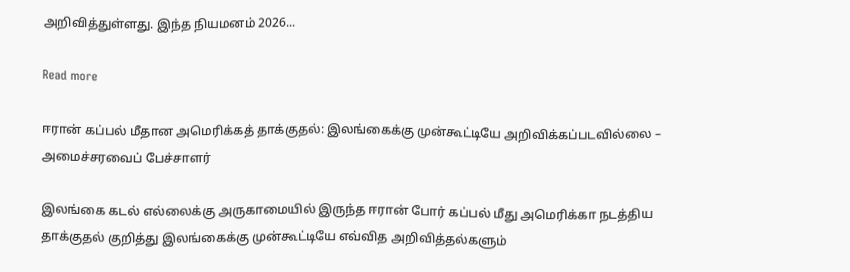அறிவித்துள்ளது. இந்த நியமனம் 2026...

Read more

ஈரான் கப்பல் மீதான அமெரிக்கத் தாக்குதல்: இலங்கைக்கு முன்கூட்டியே அறிவிக்கப்படவில்லை – அமைச்சரவைப் பேச்சாளர்

இலங்கை கடல் எல்லைக்கு அருகாமையில் இருந்த ஈரான் போர் கப்பல் மீது அமெரிக்கா நடத்திய தாக்குதல் குறித்து இலங்கைக்கு முன்கூட்டியே எவ்வித அறிவித்தல்களும்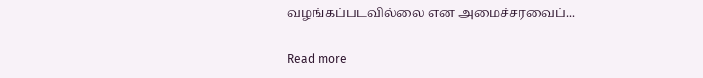வழங்கப்படவில்லை என அமைச்சரவைப்...

Read more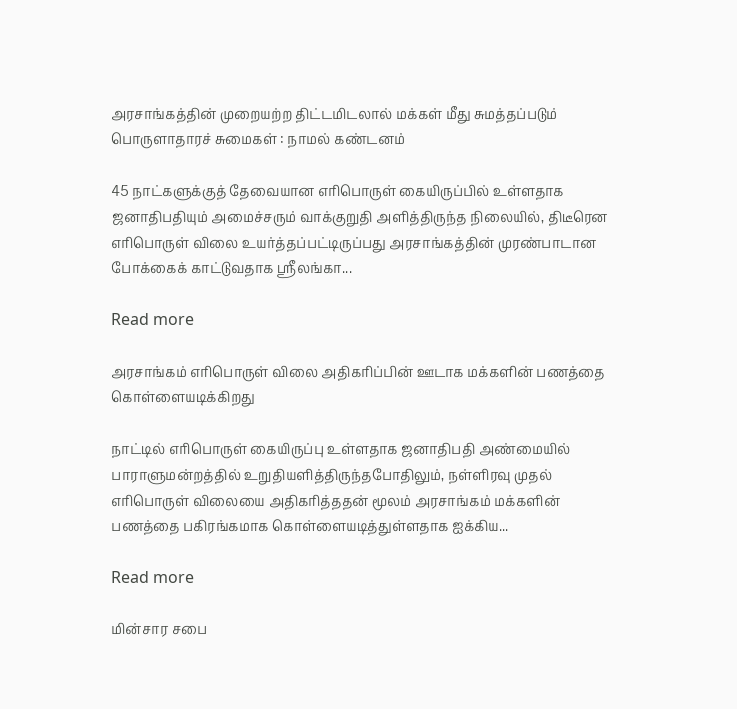அரசாங்கத்தின் முறையற்ற திட்டமிடலால் மக்கள் மீது சுமத்தப்படும் பொருளாதாரச் சுமைகள் : நாமல் கண்டனம்

45 நாட்களுக்குத் தேவையான எரிபொருள் கையிருப்பில் உள்ளதாக ஜனாதிபதியும் அமைச்சரும் வாக்குறுதி அளித்திருந்த நிலையில், திடீரென எரிபொருள் விலை உயர்த்தப்பட்டிருப்பது அரசாங்கத்தின் முரண்பாடான போக்கைக் காட்டுவதாக ஸ்ரீலங்கா...

Read more

அரசாங்கம் எரிபொருள் விலை அதிகரிப்பின் ஊடாக மக்களின் பணத்தை கொள்ளையடிக்கிறது

நாட்டில் எரிபொருள் கையிருப்பு உள்ளதாக ஜனாதிபதி அண்மையில் பாராளுமன்றத்தில் உறுதியளித்திருந்தபோதிலும், நள்ளிரவு முதல் எரிபொருள் விலையை அதிகரித்ததன் மூலம் அரசாங்கம் மக்களின் பணத்தை பகிரங்கமாக கொள்ளையடித்துள்ளதாக ஐக்கிய...

Read more

மின்சார சபை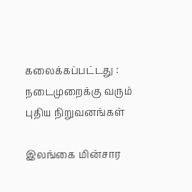கலைக்கப்பட்டது : நடைமுறைக்கு வரும் புதிய நிறுவனங்கள்

இலங்கை மின்சார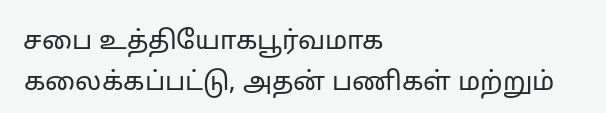சபை உத்தியோகபூர்வமாக கலைக்கப்பட்டு, அதன் பணிகள் மற்றும்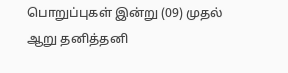பொறுப்புகள் இன்று (09) முதல் ஆறு தனித்தனி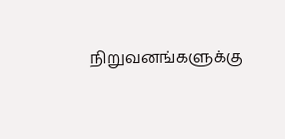நிறுவனங்களுக்கு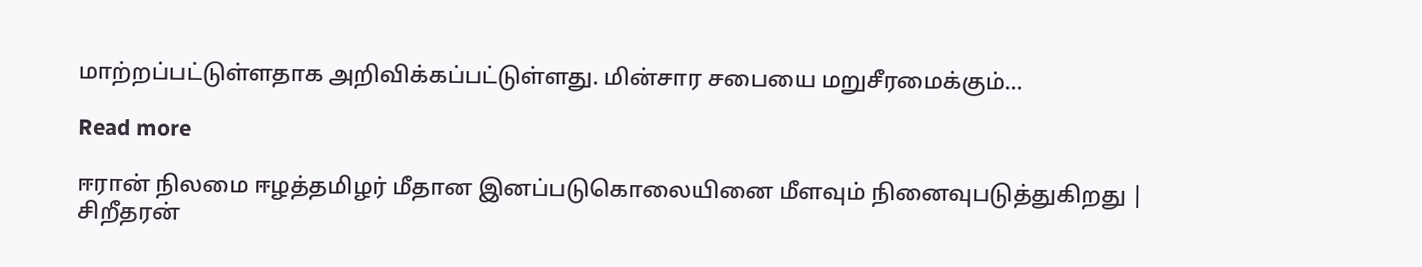மாற்றப்பட்டுள்ளதாக அறிவிக்கப்பட்டுள்ளது. மின்சார சபையை மறுசீரமைக்கும்...

Read more

ஈரான் நிலமை ஈழத்தமிழர் மீதான இனப்படுகொலையினை மீளவும் நினைவுபடுத்துகிறது | சிறீதரன்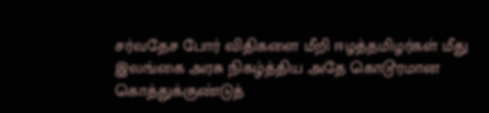சர்வதேச போர் விதிகளை மீறி ஈழத்தமிழர்கள் மீது இலங்கை அரசு நிகழ்த்திய அதே கொடூரமான கொத்துக்குண்டுத்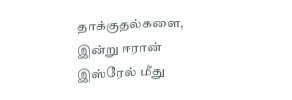தாக்குதல்களை, இன்று ஈரான் இஸ்ரேல் மீது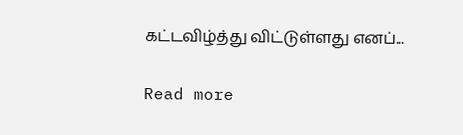கட்டவிழ்த்து விட்டுள்ளது எனப்...

Read more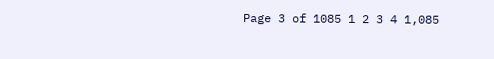Page 3 of 1085 1 2 3 4 1,085